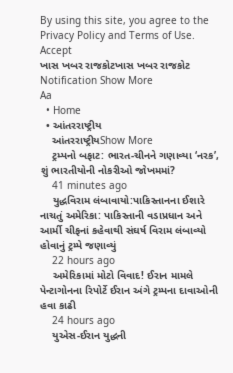By using this site, you agree to the Privacy Policy and Terms of Use.
Accept
ખાસ ખબર રાજકોટખાસ ખબર રાજકોટ
Notification Show More
Aa
  • Home
  • આંતરરાષ્ટ્રીય
    આંતરરાષ્ટ્રીયShow More
    ટ્રમ્પનો બફાટ: ભારત-ચીનને ગણાવ્યા ‘નરક’, શું ભારતીયોની નોકરીઓ જોખમમાં?
    41 minutes ago
    યુદ્ધવિરામ લંબાવાયો:પાકિસ્તાનના ઈશારે નાચતું અમેરિકા: પાકિસ્તાની વડાપ્રધાન અને આર્મી ચીફનાં કહેવાથી સંઘર્ષ વિરામ લંબાવ્યો હોવાનું ટ્રમ્પે જણાવ્યું
    22 hours ago
    અમેરિકામાં મોટો વિવાદ! ઈરાન મામલે પેન્ટાગોનના રિપોર્ટે ઈરાન અંગે ટ્રમ્પના દાવાઓની હવા કાઢી
    24 hours ago
    યુએસ-ઈરાન યુદ્ધની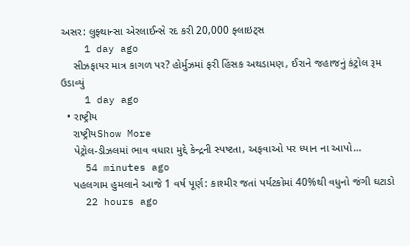અસર: લુફ્થાન્સા એરલાઈન્સે રદ કરી 20,000 ફ્લાઇટ્સ
    1 day ago
    સીઝફાયર માત્ર કાગળ પર? હોર્મુઝમાં ફરી હિંસક અથડામણ, ઈરાને જહાજનું કંટ્રોલ રૂમ ઉડાવ્યું
    1 day ago
  • રાષ્ટ્રીય
    રાષ્ટ્રીયShow More
    પેટ્રોલ-ડીઝલમાં ભાવ વધારા મુદ્દે કેન્દ્રની સ્પષ્ટતા, અફવાઓ પર ધ્યાન ના આપો…
    54 minutes ago
    પહલગામ હુમલાને આજે 1 વર્ષ પૂર્ણ: કાશ્મીર જતાં પર્યટકોમાં 40%થી વધુનો જંગી ઘટાડો
    22 hours ago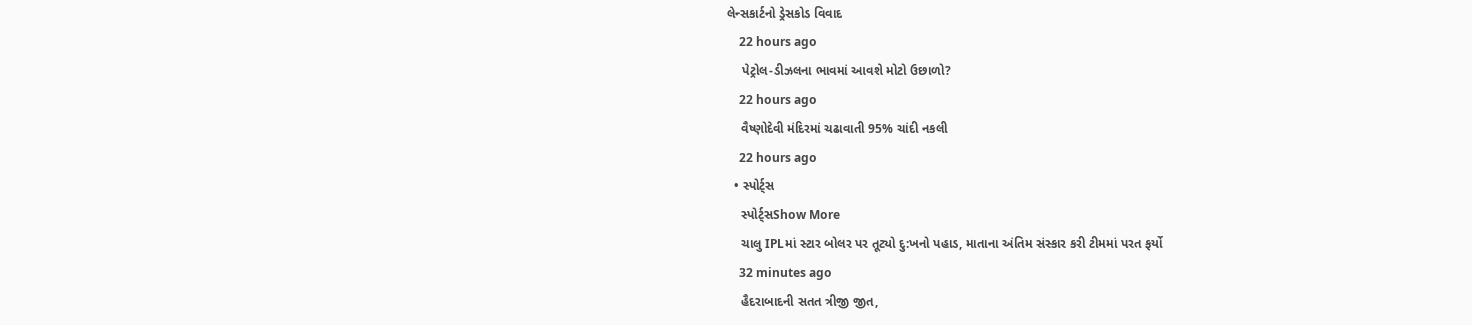લેન્સકાર્ટનો ડ્રેસકોડ વિવાદ
    22 hours ago
    પેટ્રોલ-ડીઝલના ભાવમાં આવશે મોટો ઉછાળો?
    22 hours ago
    વૈષ્ણોદેવી મંદિરમાં ચઢાવાતી 95% ચાંદી નકલી
    22 hours ago
  • સ્પોર્ટ્સ
    સ્પોર્ટ્સShow More
    ચાલુ IPLમાં સ્ટાર બોલર પર તૂટ્યો દુ:ખનો પહાડ, માતાના અંતિમ સંસ્કાર કરી ટીમમાં પરત ફર્યો
    32 minutes ago
    હૈદરાબાદની સતત ત્રીજી જીત,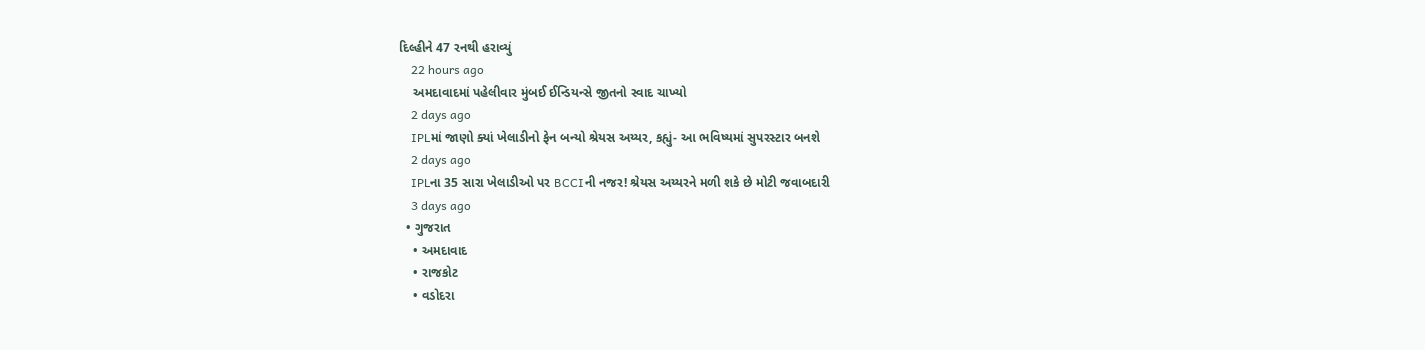દિલ્હીને 47 રનથી હરાવ્યું
    22 hours ago
    અમદાવાદમાં પહેલીવાર મુંબઈ ઈન્ડિયન્સે જીતનો સ્વાદ ચાખ્યો
    2 days ago
    IPLમાં જાણો ક્યાં ખેલાડીનો ફેન બન્યો શ્રેયસ અય્યર, કહ્યું- આ ભવિષ્યમાં સુપરસ્ટાર બનશે
    2 days ago
    IPLના 35 સારા ખેલાડીઓ પર BCCIની નજર! શ્રેયસ અય્યરને મળી શકે છે મોટી જવાબદારી
    3 days ago
  • ગુજરાત
    • અમદાવાદ
    • રાજકોટ
    • વડોદરા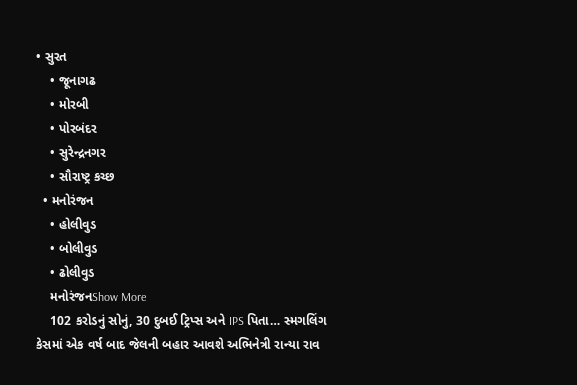• સુરત
    • જૂનાગઢ
    • મોરબી
    • પોરબંદર
    • સુરેન્દ્રનગર
    • સૌરાષ્ટ્ર કચ્છ
  • મનોરંજન
    • હોલીવુડ
    • બોલીવુડ
    • ઢોલીવુડ
    મનોરંજનShow More
    102 કરોડનું સોનું, 30 દુબઈ ટ્રિપ્સ અને IPS પિતા… સ્મગલિંગ કેસમાં એક વર્ષ બાદ જેલની બહાર આવશે અભિનેત્રી રાન્યા રાવ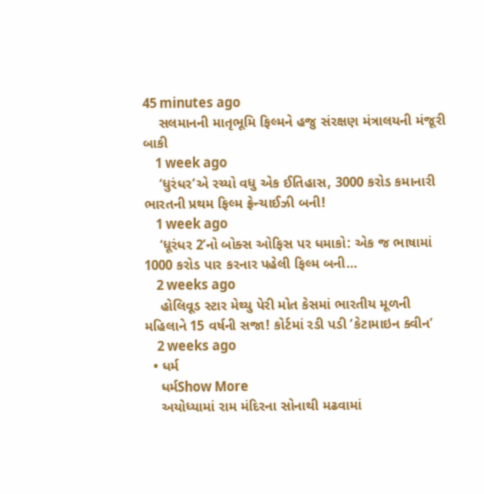45 minutes ago
    સલમાનની માતૃભૂમિ ફિલ્મને હજુ સંરક્ષણ મંત્રાલયની મંજૂરી બાકી
    1 week ago
    ‘ધુરંધર’એ રચ્યો વધુ એક ઈતિહાસ, 3000 કરોડ કમાનારી ભારતની પ્રથમ ફિલ્મ ફ્રેન્ચાઈઝી બની!
    1 week ago
    ‘ધૂરંધર 2’નો બોક્સ ઓફિસ પર ધમાકો: એક જ ભાષામાં 1000 કરોડ પાર કરનાર પહેલી ફિલ્મ બની…
    2 weeks ago
    હોલિવૂડ સ્ટાર મેથ્યુ પેરી મોત કેસમાં ભારતીય મૂળની મહિલાને 15 વર્ષની સજા! કોર્ટમાં રડી પડી ‘કેટામાઇન ક્વીન’
    2 weeks ago
  • ધર્મ
    ધર્મShow More
    અયોધ્યામાં રામ મંદિરના સોનાથી મઢવામાં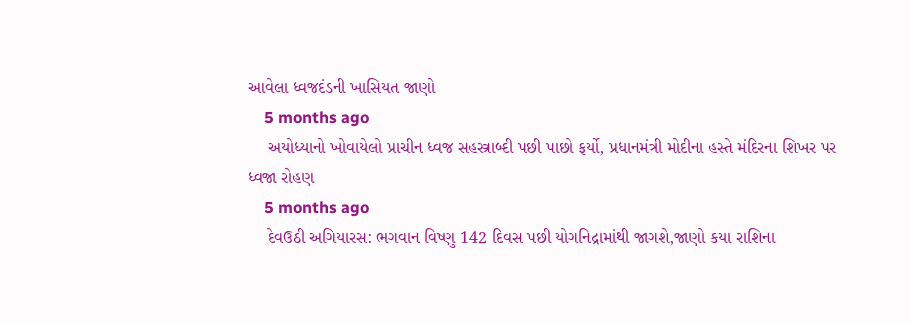આવેલા ધ્વજદંડની ખાસિયત જાણો
    5 months ago
    અયોધ્યાનો ખોવાયેલો પ્રાચીન ધ્વજ સહસ્ત્રાબ્દી પછી પાછો ફર્યો, પ્રધાનમંત્રી મોદીના હસ્તે મંદિરના શિખર પર ધ્વજા રોહણ
    5 months ago
    દેવઉઠી અગિયારસ: ભગવાન વિષ્ણુ 142 દિવસ પછી યોગનિદ્રામાંથી જાગશે,જાણો કયા રાશિના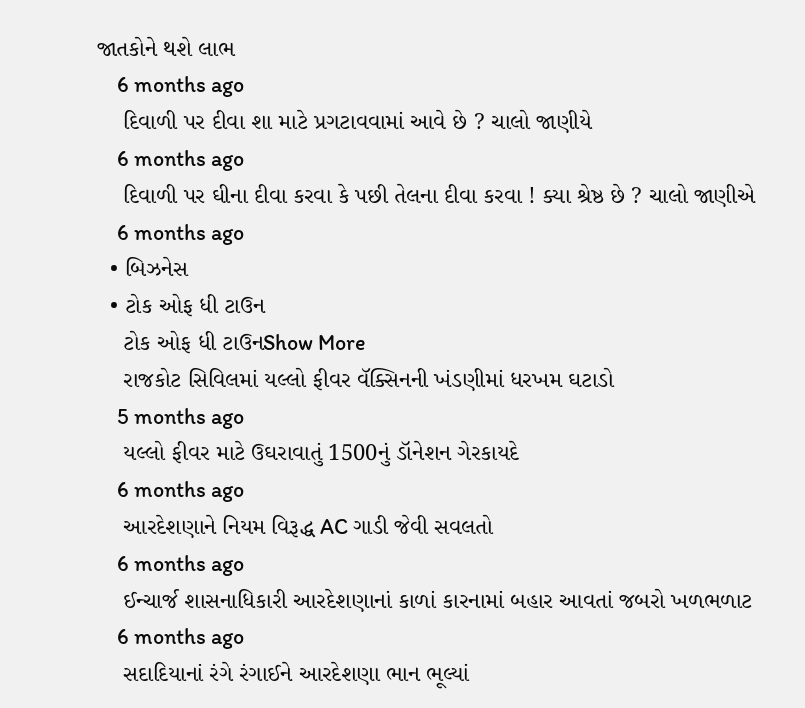જાતકોને થશે લાભ
    6 months ago
    દિવાળી પર દીવા શા માટે પ્રગટાવવામાં આવે છે ? ચાલો જાણીયે
    6 months ago
    દિવાળી પર ઘીના દીવા કરવા કે પછી તેલના દીવા કરવા ! ક્યા શ્રેષ્ઠ છે ? ચાલો જાણીએ
    6 months ago
  • બિઝનેસ
  • ટોક ઓફ ધી ટાઉન
    ટોક ઓફ ધી ટાઉનShow More
    રાજકોટ સિવિલમાં યલ્લો ફીવર વૅક્સિનની ખંડણીમાં ધરખમ ઘટાડો
    5 months ago
    યલ્લો ફીવર માટે ઉઘરાવાતું 1500નું ડૉનેશન ગેરકાયદે
    6 months ago
    આરદેશણાને નિયમ વિરૂદ્ધ AC ગાડી જેવી સવલતો
    6 months ago
    ઈન્ચાર્જ શાસનાધિકારી આરદેશણાનાં કાળાં કારનામાં બહાર આવતાં જબરો ખળભળાટ
    6 months ago
    સદાદિયાનાં રંગે રંગાઈને આરદેશણા ભાન ભૂલ્યાં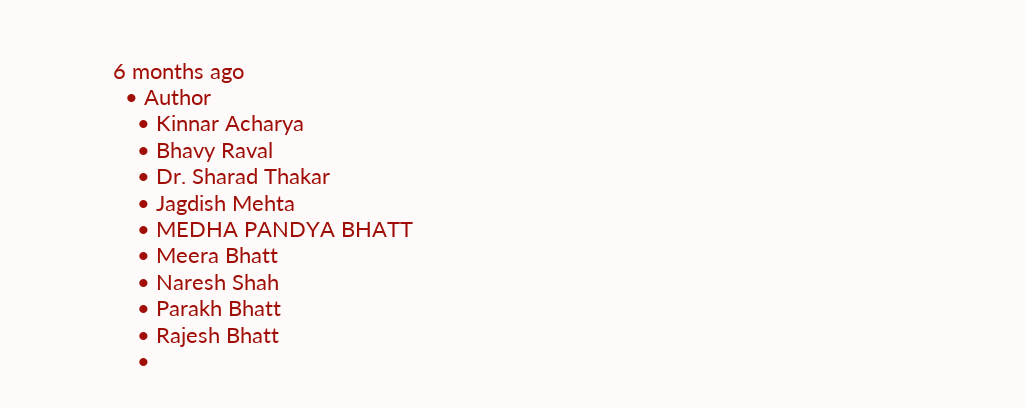6 months ago
  • Author
    • Kinnar Acharya
    • Bhavy Raval
    • Dr. Sharad Thakar
    • Jagdish Mehta
    • MEDHA PANDYA BHATT
    • Meera Bhatt
    • Naresh Shah
    • Parakh Bhatt
    • Rajesh Bhatt
    •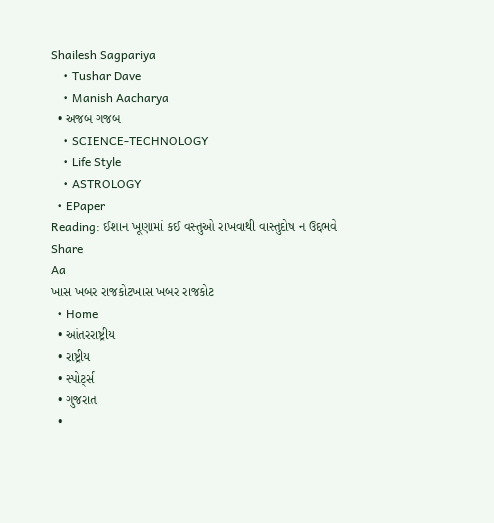Shailesh Sagpariya
    • Tushar Dave
    • Manish Aacharya
  • અજબ ગજબ
    • SCIENCE-TECHNOLOGY
    • Life Style
    • ASTROLOGY
  • EPaper
Reading: ઈશાન ખૂણામાં કઈ વસ્તુઓ રાખવાથી વાસ્તુદોષ ન ઉદ્દભવે
Share
Aa
ખાસ ખબર રાજકોટખાસ ખબર રાજકોટ
  • Home
  • આંતરરાષ્ટ્રીય
  • રાષ્ટ્રીય
  • સ્પોર્ટ્સ
  • ગુજરાત
  •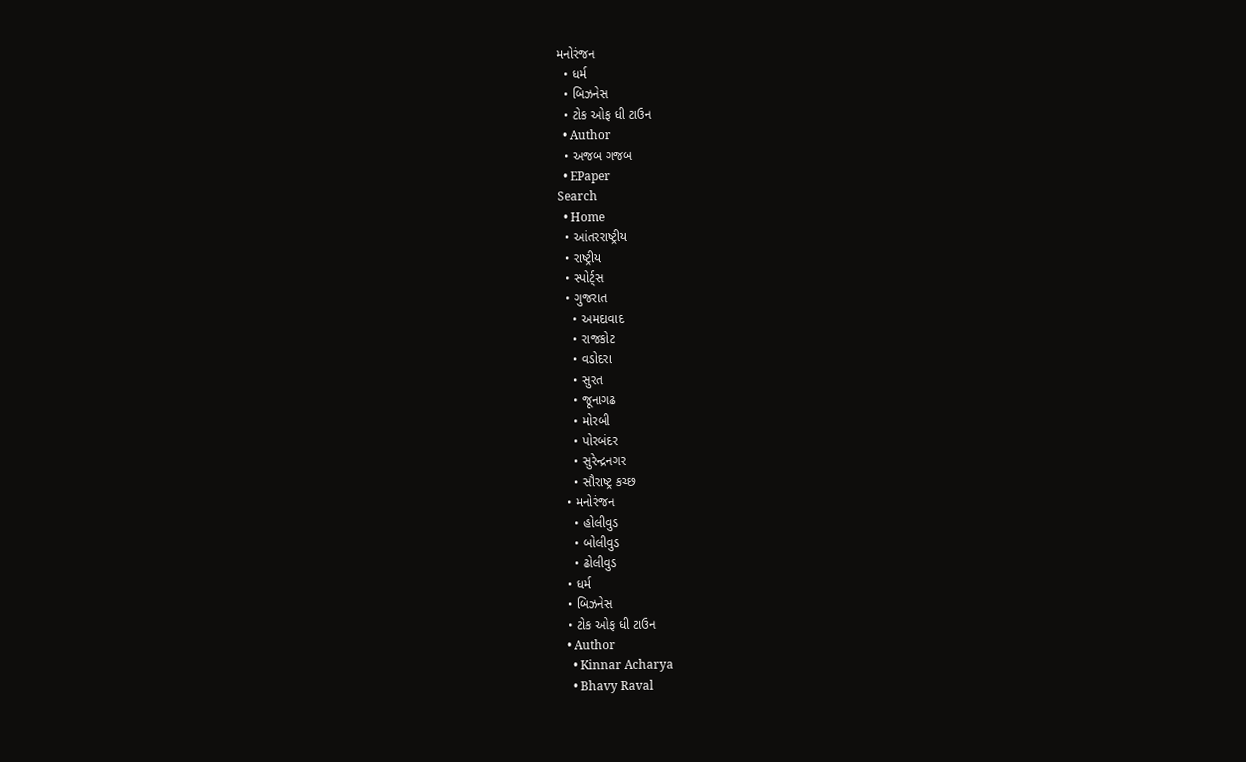મનોરંજન
  • ધર્મ
  • બિઝનેસ
  • ટોક ઓફ ધી ટાઉન
  • Author
  • અજબ ગજબ
  • EPaper
Search
  • Home
  • આંતરરાષ્ટ્રીય
  • રાષ્ટ્રીય
  • સ્પોર્ટ્સ
  • ગુજરાત
    • અમદાવાદ
    • રાજકોટ
    • વડોદરા
    • સુરત
    • જૂનાગઢ
    • મોરબી
    • પોરબંદર
    • સુરેન્દ્રનગર
    • સૌરાષ્ટ્ર કચ્છ
  • મનોરંજન
    • હોલીવુડ
    • બોલીવુડ
    • ઢોલીવુડ
  • ધર્મ
  • બિઝનેસ
  • ટોક ઓફ ધી ટાઉન
  • Author
    • Kinnar Acharya
    • Bhavy Raval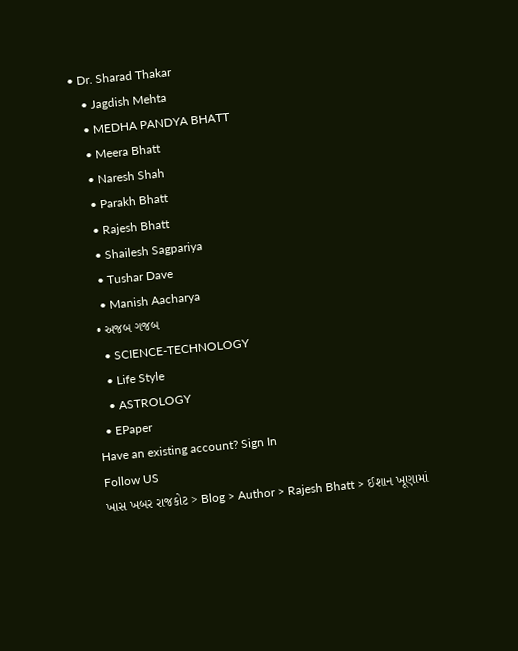• Dr. Sharad Thakar
    • Jagdish Mehta
    • MEDHA PANDYA BHATT
    • Meera Bhatt
    • Naresh Shah
    • Parakh Bhatt
    • Rajesh Bhatt
    • Shailesh Sagpariya
    • Tushar Dave
    • Manish Aacharya
  • અજબ ગજબ
    • SCIENCE-TECHNOLOGY
    • Life Style
    • ASTROLOGY
  • EPaper
Have an existing account? Sign In
Follow US
ખાસ ખબર રાજકોટ > Blog > Author > Rajesh Bhatt > ઈશાન ખૂણામાં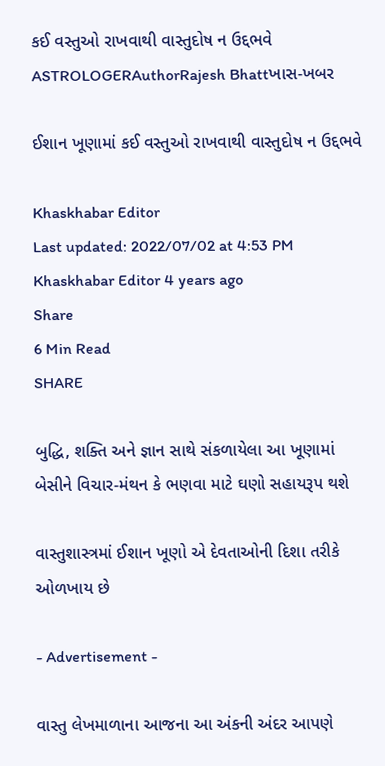કઈ વસ્તુઓ રાખવાથી વાસ્તુદોષ ન ઉદ્દભવે
ASTROLOGERAuthorRajesh Bhattખાસ-ખબર

ઈશાન ખૂણામાં કઈ વસ્તુઓ રાખવાથી વાસ્તુદોષ ન ઉદ્દભવે

Khaskhabar Editor
Last updated: 2022/07/02 at 4:53 PM
Khaskhabar Editor 4 years ago
Share
6 Min Read
SHARE

બુદ્ધિ, શક્તિ અને જ્ઞાન સાથે સંકળાયેલા આ ખૂણામાં બેસીને વિચાર-મંથન કે ભણવા માટે ઘણો સહાયરૂપ થશે

વાસ્તુશાસ્ત્રમાં ઈશાન ખૂણો એ દેવતાઓની દિશા તરીકે ઓળખાય છે

- Advertisement -

વાસ્તુ લેખમાળાના આજના આ અંકની અંદર આપણે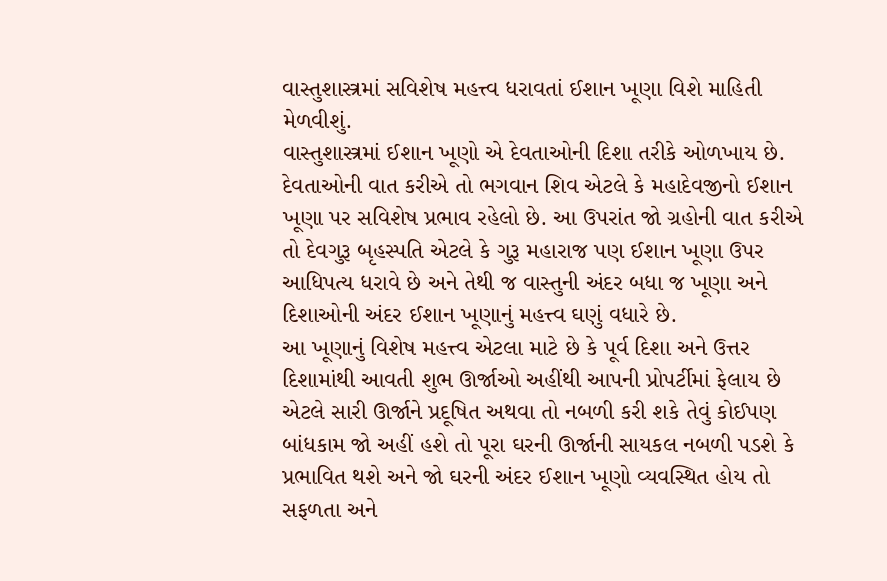વાસ્તુશાસ્ત્રમાં સવિશેષ મહત્ત્વ ધરાવતાં ઈશાન ખૂણા વિશે માહિતી મેળવીશું.
વાસ્તુશાસ્ત્રમાં ઈશાન ખૂણો એ દેવતાઓની દિશા તરીકે ઓળખાય છે. દેવતાઓની વાત કરીએ તો ભગવાન શિવ એટલે કે મહાદેવજીનો ઈશાન ખૂણા પર સવિશેષ પ્રભાવ રહેલો છે. આ ઉપરાંત જો ગ્રહોની વાત કરીએ તો દેવગુરૂ બૃહસ્પતિ એટલે કે ગુરૂ મહારાજ પણ ઈશાન ખૂણા ઉપર આધિપત્ય ધરાવે છે અને તેથી જ વાસ્તુની અંદર બધા જ ખૂણા અને દિશાઓની અંદર ઈશાન ખૂણાનું મહત્ત્વ ઘણું વધારે છે.
આ ખૂણાનું વિશેષ મહત્ત્વ એટલા માટે છે કે પૂર્વ દિશા અને ઉત્તર દિશામાંથી આવતી શુભ ઊર્જાઓ અહીંથી આપની પ્રોપર્ટીમાં ફેલાય છે એટલે સારી ઊર્જાને પ્રદૂષિત અથવા તો નબળી કરી શકે તેવું કોઈપણ બાંધકામ જો અહીં હશે તો પૂરા ઘરની ઊર્જાની સાયકલ નબળી પડશે કે પ્રભાવિત થશે અને જો ઘરની અંદર ઈશાન ખૂણો વ્યવસ્થિત હોય તો સફળતા અને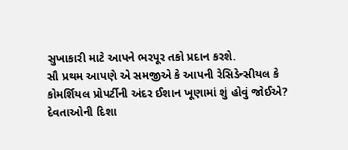સુખાકારી માટે આપને ભરપૂર તકો પ્રદાન કરશે.
સૌ પ્રથમ આપણે એ સમજીએ કે આપની રેસિડેન્સીયલ કે કોમર્શિયલ પ્રોપર્ટીની અંદર ઈશાન ખૂણામાં શું હોવું જોઈએ?
દેવતાઓની દિશા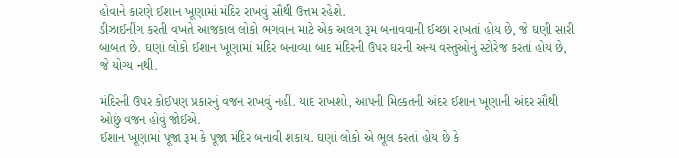હોવાને કારણે ઈશાન ખૂણામાં મંદિર રાખવું સૌથી ઉત્તમ રહેશે.
ડીઝાઈનીંગ કરતી વખતે આજકાલ લોકો ભગવાન માટે એક અલગ રૂમ બનાવવાની ઈચ્છા રાખતાં હોય છે, જે ઘણી સારી બાબત છે. ઘણાં લોકો ઈશાન ખૂણામાં મંદિર બનાવ્યા બાદ મંદિરની ઉપર ઘરની અન્ય વસ્તુઓનું સ્ટોરેજ કરતાં હોય છે, જે યોગ્ય નથી.

મંદિરની ઉપર કોઈપણ પ્રકારનું વજન રાખવું નહીં. યાદ રાખશો, આપની મિલ્કતની અંદર ઈશાન ખૂણાની અંદર સૌથી ઓછું વજન હોવું જોઈએ.
ઈશાન ખૂણામાં પૂજા રૂમ કે પૂજા મંદિર બનાવી શકાય. ઘણાં લોકો એ ભૂલ કરતાં હોય છે કે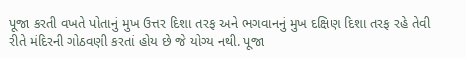પૂજા કરતી વખતે પોતાનું મુખ ઉત્તર દિશા તરફ અને ભગવાનનું મુખ દક્ષિણ દિશા તરફ રહે તેવી રીતે મંદિરની ગોઠવણી કરતાં હોય છે જે યોગ્ય નથી. પૂજા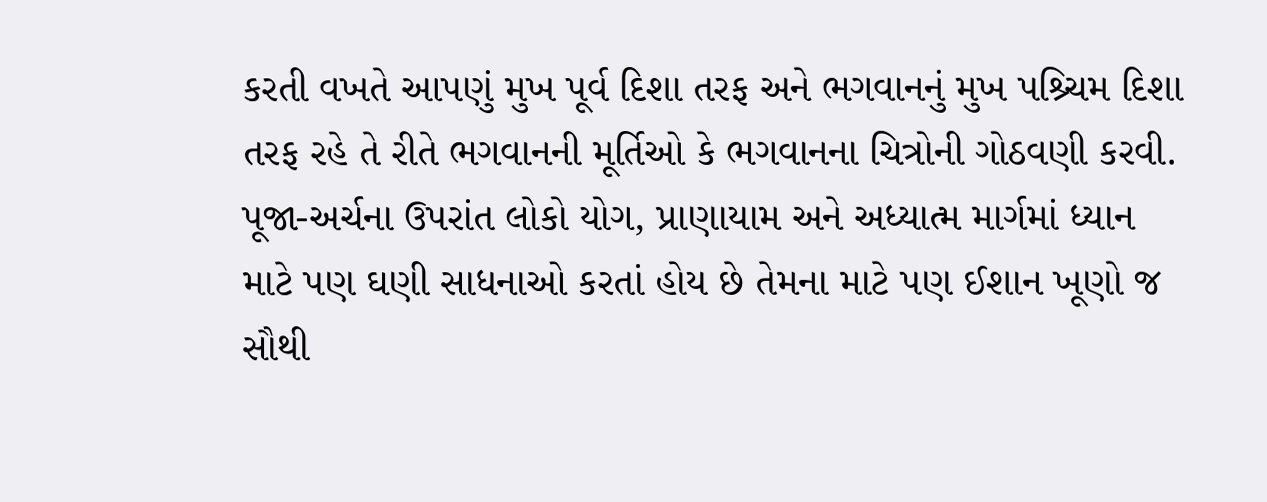કરતી વખતે આપણું મુખ પૂર્વ દિશા તરફ અને ભગવાનનું મુખ પશ્ર્ચિમ દિશા તરફ રહે તે રીતે ભગવાનની મૂર્તિઓ કે ભગવાનના ચિત્રોની ગોઠવણી કરવી.
પૂજા-અર્ચના ઉપરાંત લોકો યોગ, પ્રાણાયામ અને અધ્યાત્મ માર્ગમાં ધ્યાન માટે પણ ઘણી સાધનાઓ કરતાં હોય છે તેમના માટે પણ ઈશાન ખૂણો જ સૌથી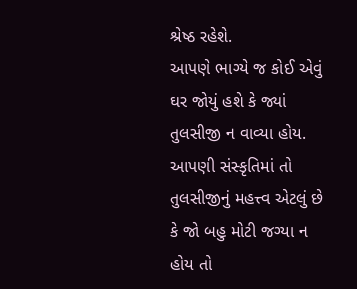શ્રેષ્ઠ રહેશે.
આપણે ભાગ્યે જ કોઈ એવું ઘર જોયું હશે કે જ્યાં તુલસીજી ન વાવ્યા હોય. આપણી સંસ્કૃતિમાં તો તુલસીજીનું મહત્ત્વ એટલું છે કે જો બહુ મોટી જગ્યા ન હોય તો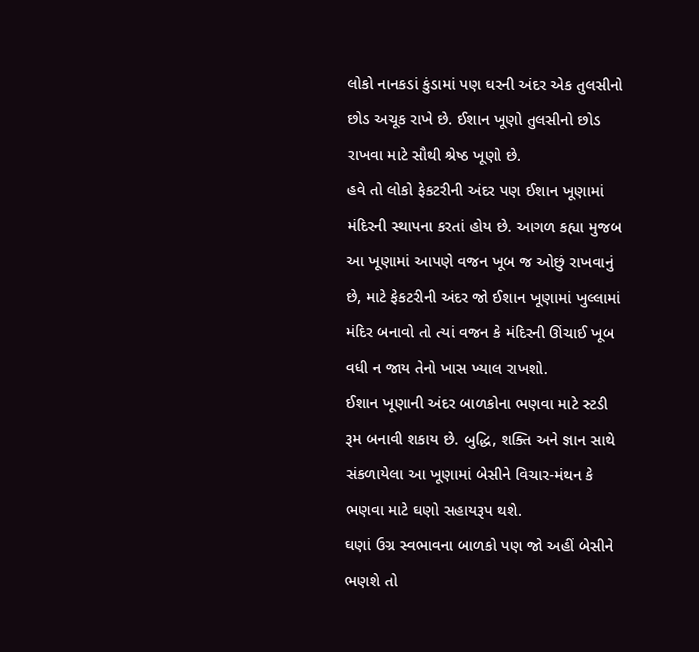લોકો નાનકડાં કુંડામાં પણ ઘરની અંદર એક તુલસીનો છોડ અચૂક રાખે છે. ઈશાન ખૂણો તુલસીનો છોડ રાખવા માટે સૌથી શ્રેષ્ઠ ખૂણો છે.
હવે તો લોકો ફેકટરીની અંદર પણ ઈશાન ખૂણામાં મંદિરની સ્થાપના કરતાં હોય છે. આગળ કહ્યા મુજબ આ ખૂણામાં આપણે વજન ખૂબ જ ઓછું રાખવાનું છે, માટે ફેકટરીની અંદર જો ઈશાન ખૂણામાં ખુલ્લામાં મંદિર બનાવો તો ત્યાં વજન કે મંદિરની ઊંચાઈ ખૂબ વધી ન જાય તેનો ખાસ ખ્યાલ રાખશો.
ઈશાન ખૂણાની અંદર બાળકોના ભણવા માટે સ્ટડી રૂમ બનાવી શકાય છે. બુદ્ધિ, શક્તિ અને જ્ઞાન સાથે સંકળાયેલા આ ખૂણામાં બેસીને વિચાર-મંથન કે ભણવા માટે ઘણો સહાયરૂપ થશે.
ઘણાં ઉગ્ર સ્વભાવના બાળકો પણ જો અહીં બેસીને ભણશે તો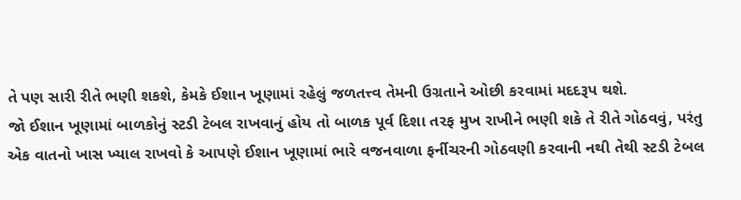તે પણ સારી રીતે ભણી શકશે, કેમકે ઈશાન ખૂણામાં રહેલું જળતત્ત્વ તેમની ઉગ્રતાને ઓછી કરવામાં મદદરૂપ થશે.
જો ઈશાન ખૂણામાં બાળકોનું સ્ટડી ટેબલ રાખવાનું હોય તો બાળક પૂર્વ દિશા તરફ મુખ રાખીને ભણી શકે તે રીતે ગોઠવવું, પરંતુ એક વાતનો ખાસ ખ્યાલ રાખવો કે આપણે ઈશાન ખૂણામાં ભારે વજનવાળા ફર્નીચરની ગોઠવણી કરવાની નથી તેથી સ્ટડી ટેબલ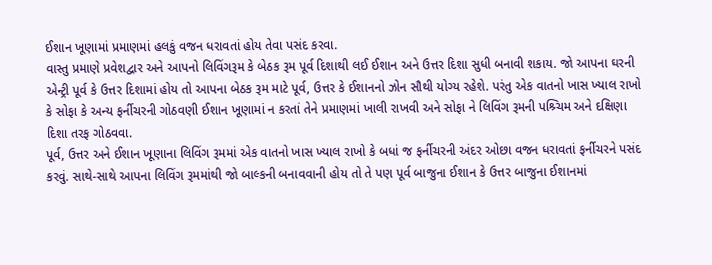ઈશાન ખૂણામાં પ્રમાણમાં હલકું વજન ધરાવતાં હોય તેવા પસંદ કરવા.
વાસ્તુ પ્રમાણે પ્રવેશદ્વાર અને આપનો લિવિંગરૂમ કે બેઠક રૂમ પૂર્વ દિશાથી લઈ ઈશાન અને ઉત્તર દિશા સુધી બનાવી શકાય. જો આપના ઘરની એન્ટ્રી પૂર્વ કે ઉત્તર દિશામાં હોય તો આપના બેઠક રૂમ માટે પૂર્વ, ઉત્તર કે ઈશાનનો ઝોન સૌથી યોગ્ય રહેશે. પરંતુ એક વાતનો ખાસ ખ્યાલ રાખો કે સોફા કે અન્ય ફર્નીચરની ગોઠવણી ઈશાન ખૂણામાં ન કરતાં તેને પ્રમાણમાં ખાલી રાખવી અને સોફા ને લિવિંગ રૂમની પશ્ર્ચિમ અને દક્ષિણા દિશા તરફ ગોઠવવા.
પૂર્વ, ઉત્તર અને ઈશાન ખૂણાના લિવિંગ રૂમમાં એક વાતનો ખાસ ખ્યાલ રાખો કે બધાં જ ફર્નીચરની અંદર ઓછા વજન ધરાવતાં ફર્નીચરને પસંદ કરવું. સાથે-સાથે આપના લિવિંગ રૂમમાંથી જો બાલ્કની બનાવવાની હોય તો તે પણ પૂર્વ બાજુના ઈશાન કે ઉત્તર બાજુના ઈશાનમાં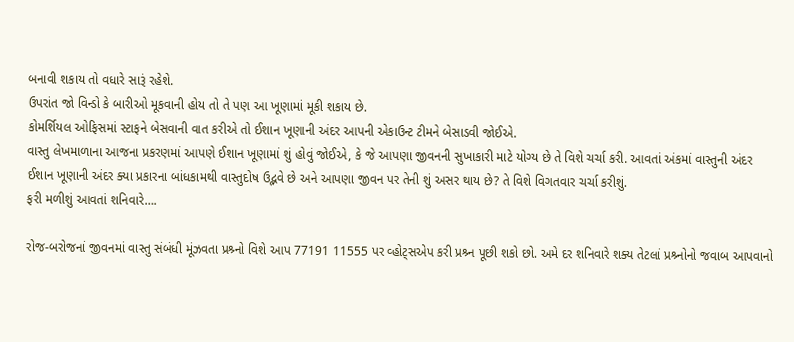બનાવી શકાય તો વધારે સારૂં રહેશે.
ઉપરાંત જો વિન્ડો કે બારીઓ મૂકવાની હોય તો તે પણ આ ખૂણામાં મૂકી શકાય છે.
કોમર્શિયલ ઓફિસમાં સ્ટાફને બેસવાની વાત કરીએ તો ઈશાન ખૂણાની અંદર આપની એકાઉન્ટ ટીમને બેસાડવી જોઈએ.
વાસ્તુ લેખમાળાના આજના પ્રકરણમાં આપણે ઈશાન ખૂણામાં શું હોવું જોઈએ, કે જે આપણા જીવનની સુખાકારી માટે યોગ્ય છે તે વિશે ચર્ચા કરી. આવતાં અંકમાં વાસ્તુની અંદર ઈશાન ખૂણાની અંદર ક્યા પ્રકારના બાંધકામથી વાસ્તુદોષ ઉદ્ભવે છે અને આપણા જીવન પર તેની શું અસર થાય છે? તે વિશે વિગતવાર ચર્ચા કરીશું.
ફરી મળીશું આવતાં શનિવારે….

રોજ-બરોજનાં જીવનમાં વાસ્તુ સંબંધી મૂંઝવતા પ્રશ્ર્નો વિશે આપ 77191 11555 પર વ્હોટ્સએપ કરી પ્રશ્ર્ન પૂછી શકો છો. અમે દર શનિવારે શક્ય તેટલાં પ્રશ્ર્નોનો જવાબ આપવાનો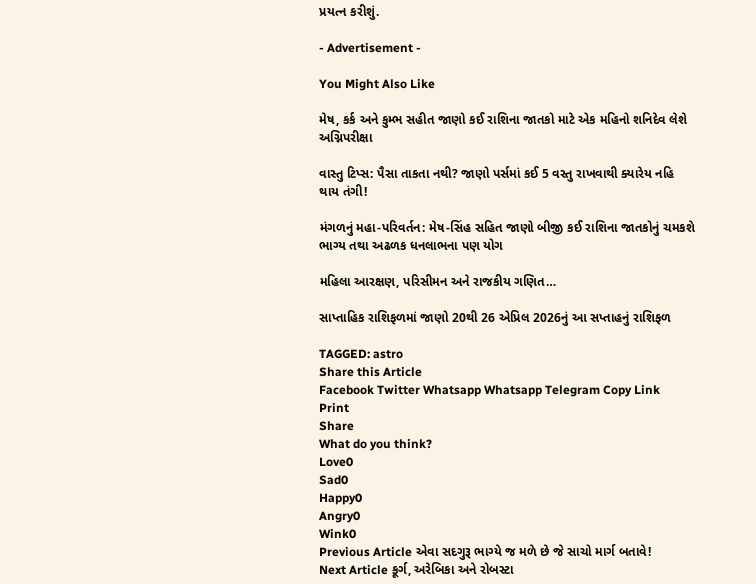પ્રયત્ન કરીશું.

- Advertisement -

You Might Also Like

મેષ, કર્ક અને કુમ્ભ સહીત જાણો કઈ રાશિના જાતકો માટે એક મહિનો શનિદેવ લેશે અગ્નિપરીક્ષા

વાસ્તુ ટિપ્સ: પૈસા તાકતા નથી? જાણો પર્સમાં કઈ 5 વસ્તુ રાખવાથી ક્યારેય નહિ થાય તંગી!

મંગળનું મહા-પરિવર્તન: મેષ-સિંહ સહિત જાણો બીજી કઈ રાશિના જાતકોનું ચમકશે ભાગ્ય તથા અઢળક ધનલાભના પણ યોગ

મહિલા આરક્ષણ, પરિસીમન અને રાજકીય ગણિત…

સાપ્તાહિક રાશિફળમાં જાણો 20થી 26 એપ્રિલ 2026નું આ સપ્તાહનું રાશિફળ

TAGGED: astro
Share this Article
Facebook Twitter Whatsapp Whatsapp Telegram Copy Link Print
Share
What do you think?
Love0
Sad0
Happy0
Angry0
Wink0
Previous Article એવા સદગુરૂ ભાગ્યે જ મળે છે જે સાચો માર્ગ બતાવે!
Next Article કૂર્ગ, અરેબિકા અને રોબસ્ટા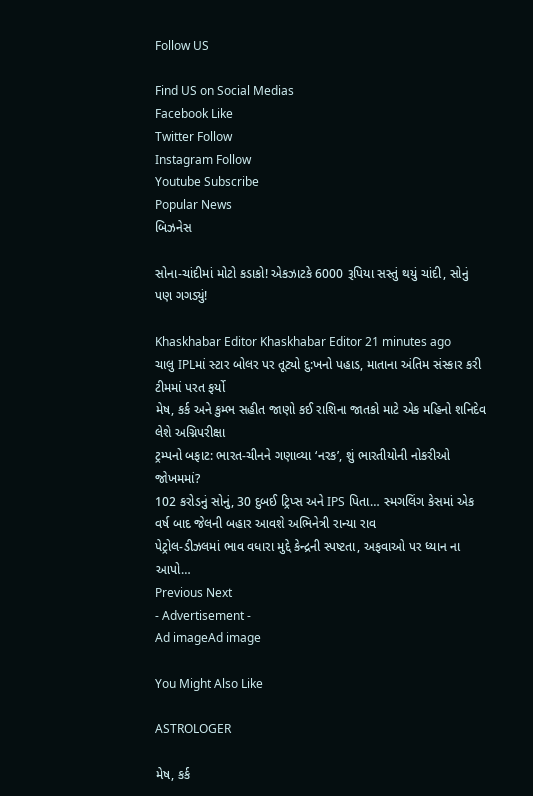Follow US

Find US on Social Medias
Facebook Like
Twitter Follow
Instagram Follow
Youtube Subscribe
Popular News
બિઝનેસ

સોના-ચાંદીમાં મોટો કડાકો! એકઝાટકે 6000 રૂપિયા સસ્તું થયું ચાંદી, સોનું પણ ગગડ્યું!

Khaskhabar Editor Khaskhabar Editor 21 minutes ago
ચાલુ IPLમાં સ્ટાર બોલર પર તૂટ્યો દુ:ખનો પહાડ, માતાના અંતિમ સંસ્કાર કરી ટીમમાં પરત ફર્યો
મેષ, કર્ક અને કુમ્ભ સહીત જાણો કઈ રાશિના જાતકો માટે એક મહિનો શનિદેવ લેશે અગ્નિપરીક્ષા
ટ્રમ્પનો બફાટ: ભારત-ચીનને ગણાવ્યા ‘નરક’, શું ભારતીયોની નોકરીઓ જોખમમાં?
102 કરોડનું સોનું, 30 દુબઈ ટ્રિપ્સ અને IPS પિતા… સ્મગલિંગ કેસમાં એક વર્ષ બાદ જેલની બહાર આવશે અભિનેત્રી રાન્યા રાવ
પેટ્રોલ-ડીઝલમાં ભાવ વધારા મુદ્દે કેન્દ્રની સ્પષ્ટતા, અફવાઓ પર ધ્યાન ના આપો…
Previous Next
- Advertisement -
Ad imageAd image

You Might Also Like

ASTROLOGER

મેષ, કર્ક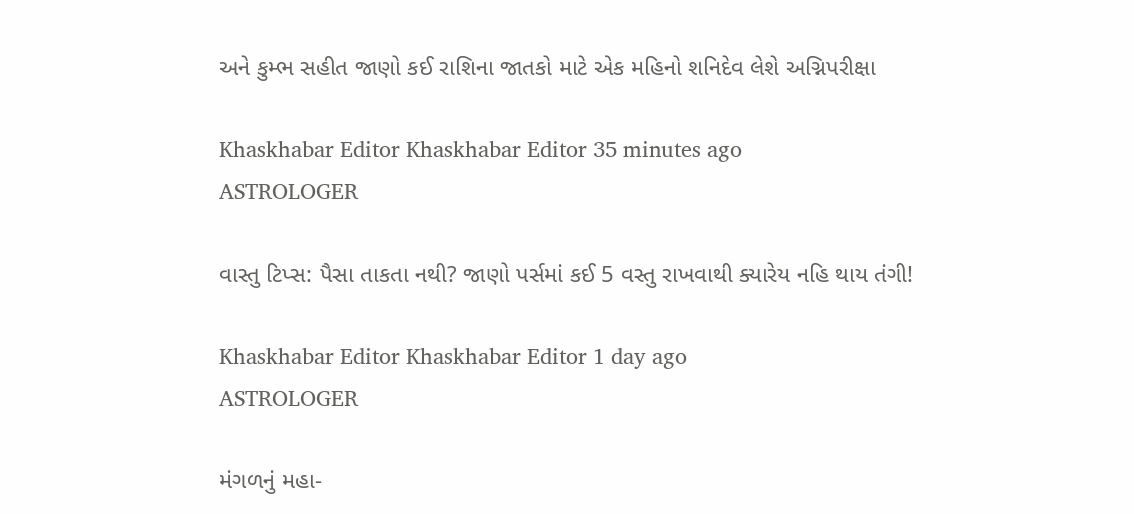અને કુમ્ભ સહીત જાણો કઈ રાશિના જાતકો માટે એક મહિનો શનિદેવ લેશે અગ્નિપરીક્ષા

Khaskhabar Editor Khaskhabar Editor 35 minutes ago
ASTROLOGER

વાસ્તુ ટિપ્સ: પૈસા તાકતા નથી? જાણો પર્સમાં કઈ 5 વસ્તુ રાખવાથી ક્યારેય નહિ થાય તંગી!

Khaskhabar Editor Khaskhabar Editor 1 day ago
ASTROLOGER

મંગળનું મહા-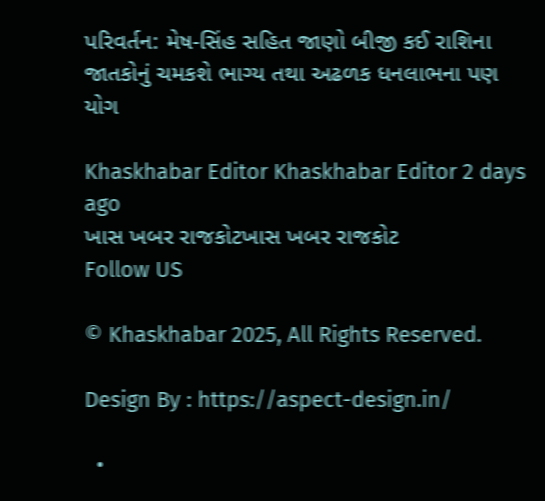પરિવર્તન: મેષ-સિંહ સહિત જાણો બીજી કઈ રાશિના જાતકોનું ચમકશે ભાગ્ય તથા અઢળક ધનલાભના પણ યોગ

Khaskhabar Editor Khaskhabar Editor 2 days ago
ખાસ ખબર રાજકોટખાસ ખબર રાજકોટ
Follow US

© Khaskhabar 2025, All Rights Reserved.

Design By : https://aspect-design.in/

  •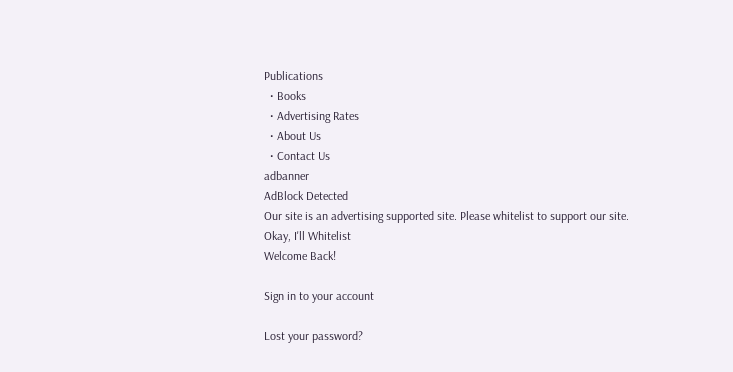Publications
  • Books
  • Advertising Rates
  • About Us
  • Contact Us
adbanner
AdBlock Detected
Our site is an advertising supported site. Please whitelist to support our site.
Okay, I'll Whitelist
Welcome Back!

Sign in to your account

Lost your password?